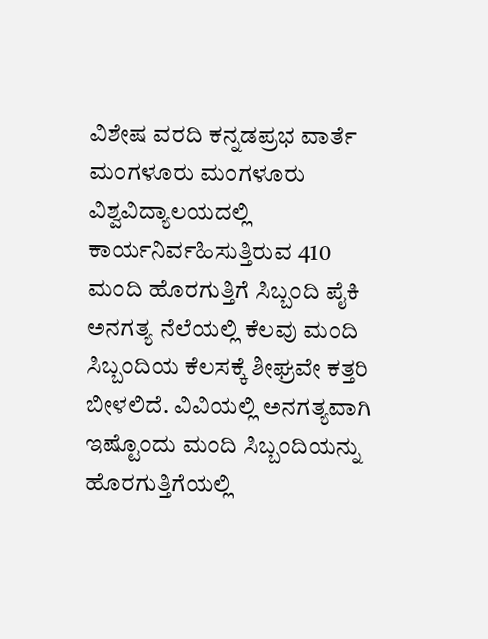ವಿಶೇಷ ವರದಿ ಕನ್ನಡಪ್ರಭ ವಾರ್ತೆ ಮಂಗಳೂರು ಮಂಗಳೂರು ವಿಶ್ವವಿದ್ಯಾಲಯದಲ್ಲಿ ಕಾರ್ಯನಿರ್ವಹಿಸುತ್ತಿರುವ 410 ಮಂದಿ ಹೊರಗುತ್ತಿಗೆ ಸಿಬ್ಬಂದಿ ಪೈಕಿ ಅನಗತ್ಯ ನೆಲೆಯಲ್ಲಿ ಕೆಲವು ಮಂದಿ ಸಿಬ್ಬಂದಿಯ ಕೆಲಸಕ್ಕೆ ಶೀಘ್ರವೇ ಕತ್ತರಿ ಬೀಳಲಿದೆ. ವಿವಿಯಲ್ಲಿ ಅನಗತ್ಯವಾಗಿ ಇಷ್ಟೊಂದು ಮಂದಿ ಸಿಬ್ಬಂದಿಯನ್ನು ಹೊರಗುತ್ತಿಗೆಯಲ್ಲಿ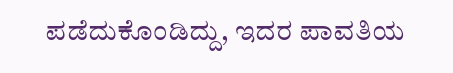ಪಡೆದುಕೊಂಡಿದ್ದು, ಇದರ ಪಾವತಿಯ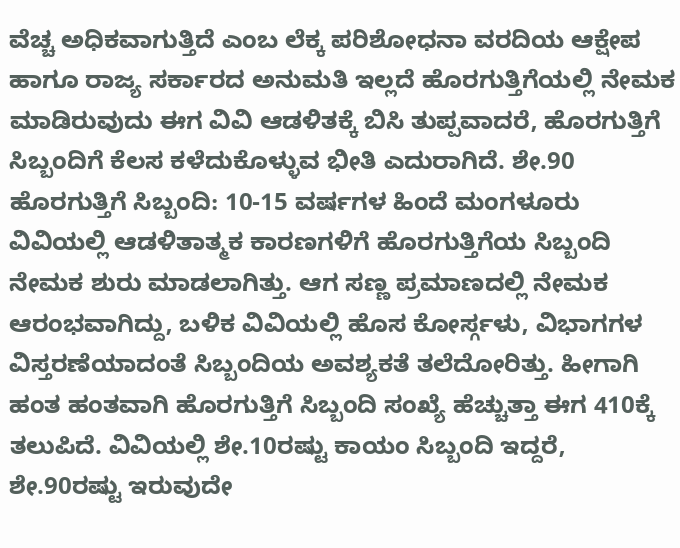ವೆಚ್ಚ ಅಧಿಕವಾಗುತ್ತಿದೆ ಎಂಬ ಲೆಕ್ಕ ಪರಿಶೋಧನಾ ವರದಿಯ ಆಕ್ಷೇಪ ಹಾಗೂ ರಾಜ್ಯ ಸರ್ಕಾರದ ಅನುಮತಿ ಇಲ್ಲದೆ ಹೊರಗುತ್ತಿಗೆಯಲ್ಲಿ ನೇಮಕ ಮಾಡಿರುವುದು ಈಗ ವಿವಿ ಆಡಳಿತಕ್ಕೆ ಬಿಸಿ ತುಪ್ಪವಾದರೆ, ಹೊರಗುತ್ತಿಗೆ ಸಿಬ್ಬಂದಿಗೆ ಕೆಲಸ ಕಳೆದುಕೊಳ್ಳುವ ಭೀತಿ ಎದುರಾಗಿದೆ. ಶೇ.90 ಹೊರಗುತ್ತಿಗೆ ಸಿಬ್ಬಂದಿ: 10-15 ವರ್ಷಗಳ ಹಿಂದೆ ಮಂಗಳೂರು ವಿವಿಯಲ್ಲಿ ಆಡಳಿತಾತ್ಮಕ ಕಾರಣಗಳಿಗೆ ಹೊರಗುತ್ತಿಗೆಯ ಸಿಬ್ಬಂದಿ ನೇಮಕ ಶುರು ಮಾಡಲಾಗಿತ್ತು. ಆಗ ಸಣ್ಣ ಪ್ರಮಾಣದಲ್ಲಿ ನೇಮಕ ಆರಂಭವಾಗಿದ್ದು, ಬಳಿಕ ವಿವಿಯಲ್ಲಿ ಹೊಸ ಕೋರ್ಸ್ಗಳು, ವಿಭಾಗಗಳ ವಿಸ್ತರಣೆಯಾದಂತೆ ಸಿಬ್ಬಂದಿಯ ಅವಶ್ಯಕತೆ ತಲೆದೋರಿತ್ತು. ಹೀಗಾಗಿ ಹಂತ ಹಂತವಾಗಿ ಹೊರಗುತ್ತಿಗೆ ಸಿಬ್ಬಂದಿ ಸಂಖ್ಯೆ ಹೆಚ್ಚುತ್ತಾ ಈಗ 410ಕ್ಕೆ ತಲುಪಿದೆ. ವಿವಿಯಲ್ಲಿ ಶೇ.10ರಷ್ಟು ಕಾಯಂ ಸಿಬ್ಬಂದಿ ಇದ್ದರೆ, ಶೇ.90ರಷ್ಟು ಇರುವುದೇ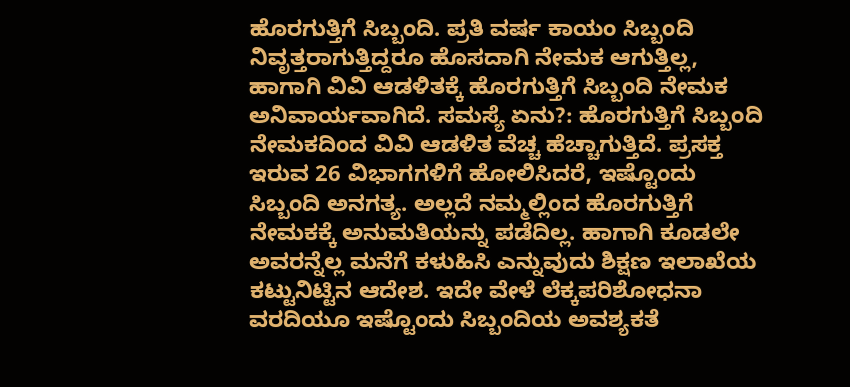ಹೊರಗುತ್ತಿಗೆ ಸಿಬ್ಬಂದಿ. ಪ್ರತಿ ವರ್ಷ ಕಾಯಂ ಸಿಬ್ಬಂದಿ ನಿವೃತ್ತರಾಗುತ್ತಿದ್ದರೂ ಹೊಸದಾಗಿ ನೇಮಕ ಆಗುತ್ತಿಲ್ಲ, ಹಾಗಾಗಿ ವಿವಿ ಆಡಳಿತಕ್ಕೆ ಹೊರಗುತ್ತಿಗೆ ಸಿಬ್ಬಂದಿ ನೇಮಕ ಅನಿವಾರ್ಯವಾಗಿದೆ. ಸಮಸ್ಯೆ ಏನು?: ಹೊರಗುತ್ತಿಗೆ ಸಿಬ್ಬಂದಿ ನೇಮಕದಿಂದ ವಿವಿ ಆಡಳಿತ ವೆಚ್ಚ ಹೆಚ್ಚಾಗುತ್ತಿದೆ. ಪ್ರಸಕ್ತ ಇರುವ 26 ವಿಭಾಗಗಳಿಗೆ ಹೋಲಿಸಿದರೆ, ಇಷ್ಟೊಂದು ಸಿಬ್ಬಂದಿ ಅನಗತ್ಯ. ಅಲ್ಲದೆ ನಮ್ಮಲ್ಲಿಂದ ಹೊರಗುತ್ತಿಗೆ ನೇಮಕಕ್ಕೆ ಅನುಮತಿಯನ್ನು ಪಡೆದಿಲ್ಲ. ಹಾಗಾಗಿ ಕೂಡಲೇ ಅವರನ್ನೆಲ್ಲ ಮನೆಗೆ ಕಳುಹಿಸಿ ಎನ್ನುವುದು ಶಿಕ್ಷಣ ಇಲಾಖೆಯ ಕಟ್ಟುನಿಟ್ಟಿನ ಆದೇಶ. ಇದೇ ವೇಳೆ ಲೆಕ್ಕಪರಿಶೋಧನಾ ವರದಿಯೂ ಇಷ್ಟೊಂದು ಸಿಬ್ಬಂದಿಯ ಅವಶ್ಯಕತೆ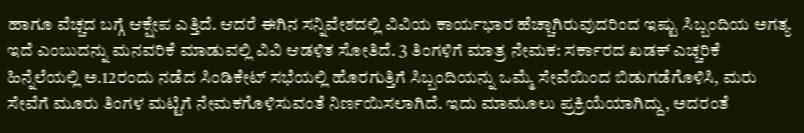ಹಾಗೂ ವೆಚ್ಚದ ಬಗ್ಗೆ ಆಕ್ಷೇಪ ಎತ್ತಿದೆ. ಆದರೆ ಈಗಿನ ಸನ್ನಿವೇಶದಲ್ಲಿ ವಿವಿಯ ಕಾರ್ಯಭಾರ ಹೆಚ್ಚಾಗಿರುವುದರಿಂದ ಇಷ್ಟು ಸಿಬ್ಬಂದಿಯ ಅಗತ್ಯ ಇದೆ ಎಂಬುದನ್ನು ಮನವರಿಕೆ ಮಾಡುವಲ್ಲಿ ವಿವಿ ಆಡಳಿತ ಸೋತಿದೆ. 3 ತಿಂಗಳಿಗೆ ಮಾತ್ರ ನೇಮಕ: ಸರ್ಕಾರದ ಖಡಕ್ ಎಚ್ಚರಿಕೆ ಹಿನ್ನೆಲೆಯಲ್ಲಿ ಅ.12ರಂದು ನಡೆದ ಸಿಂಡಿಕೇಟ್ ಸಭೆಯಲ್ಲಿ ಹೊರಗುತ್ತಿಗೆ ಸಿಬ್ಬಂದಿಯನ್ನು ಒಮ್ಮೆ ಸೇವೆಯಿಂದ ಬಿಡುಗಡೆಗೊಳಿಸಿ, ಮರು ಸೇವೆಗೆ ಮೂರು ತಿಂಗಳ ಮಟ್ಟಿಗೆ ನೇಮಕಗೊಳಿಸುವಂತೆ ನಿರ್ಣಯಿಸಲಾಗಿದೆ. ಇದು ಮಾಮೂಲು ಪ್ರಕ್ರಿಯೆಯಾಗಿದ್ದು, ಅದರಂತೆ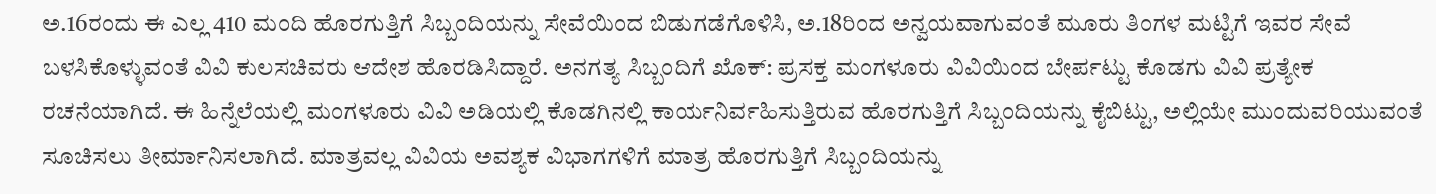ಅ.16ರಂದು ಈ ಎಲ್ಲ 410 ಮಂದಿ ಹೊರಗುತ್ತಿಗೆ ಸಿಬ್ಬಂದಿಯನ್ನು ಸೇವೆಯಿಂದ ಬಿಡುಗಡೆಗೊಳಿಸಿ, ಅ.18ರಿಂದ ಅನ್ವಯವಾಗುವಂತೆ ಮೂರು ತಿಂಗಳ ಮಟ್ಟಿಗೆ ಇವರ ಸೇವೆ ಬಳಸಿಕೊಳ್ಳುವಂತೆ ವಿವಿ ಕುಲಸಚಿವರು ಆದೇಶ ಹೊರಡಿಸಿದ್ದಾರೆ. ಅನಗತ್ಯ ಸಿಬ್ಬಂದಿಗೆ ಖೊಕ್: ಪ್ರಸಕ್ತ ಮಂಗಳೂರು ವಿವಿಯಿಂದ ಬೇರ್ಪಟ್ಟು ಕೊಡಗು ವಿವಿ ಪ್ರತ್ಯೇಕ ರಚನೆಯಾಗಿದೆ. ಈ ಹಿನ್ನೆಲೆಯಲ್ಲಿ ಮಂಗಳೂರು ವಿವಿ ಅಡಿಯಲ್ಲಿ ಕೊಡಗಿನಲ್ಲಿ ಕಾರ್ಯನಿರ್ವಹಿಸುತ್ತಿರುವ ಹೊರಗುತ್ತಿಗೆ ಸಿಬ್ಬಂದಿಯನ್ನು ಕೈಬಿಟ್ಟು, ಅಲ್ಲಿಯೇ ಮುಂದುವರಿಯುವಂತೆ ಸೂಚಿಸಲು ತೀರ್ಮಾನಿಸಲಾಗಿದೆ. ಮಾತ್ರವಲ್ಲ ವಿವಿಯ ಅವಶ್ಯಕ ವಿಭಾಗಗಳಿಗೆ ಮಾತ್ರ ಹೊರಗುತ್ತಿಗೆ ಸಿಬ್ಬಂದಿಯನ್ನು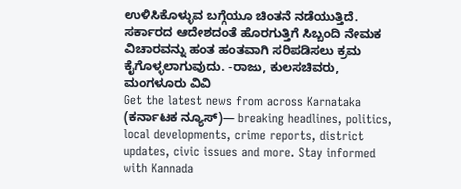ಉಳಿಸಿಕೊಳ್ಳುವ ಬಗ್ಗೆಯೂ ಚಿಂತನೆ ನಡೆಯುತ್ತಿದೆ. ಸರ್ಕಾರದ ಆದೇಶದಂತೆ ಹೊರಗುತ್ತಿಗೆ ಸಿಬ್ಬಂದಿ ನೇಮಕ ವಿಚಾರವನ್ನು ಹಂತ ಹಂತವಾಗಿ ಸರಿಪಡಿಸಲು ಕ್ರಮ ಕೈಗೊಳ್ಳಲಾಗುವುದು. -ರಾಜು, ಕುಲಸಚಿವರು, ಮಂಗಳೂರು ವಿವಿ
Get the latest news from across Karnataka (ಕರ್ನಾಟಕ ನ್ಯೂಸ್)— breaking headlines, politics, local developments, crime reports, district updates, civic issues and more. Stay informed with Kannada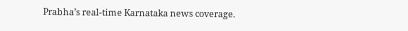Prabha’s real‑time Karnataka news coverage.